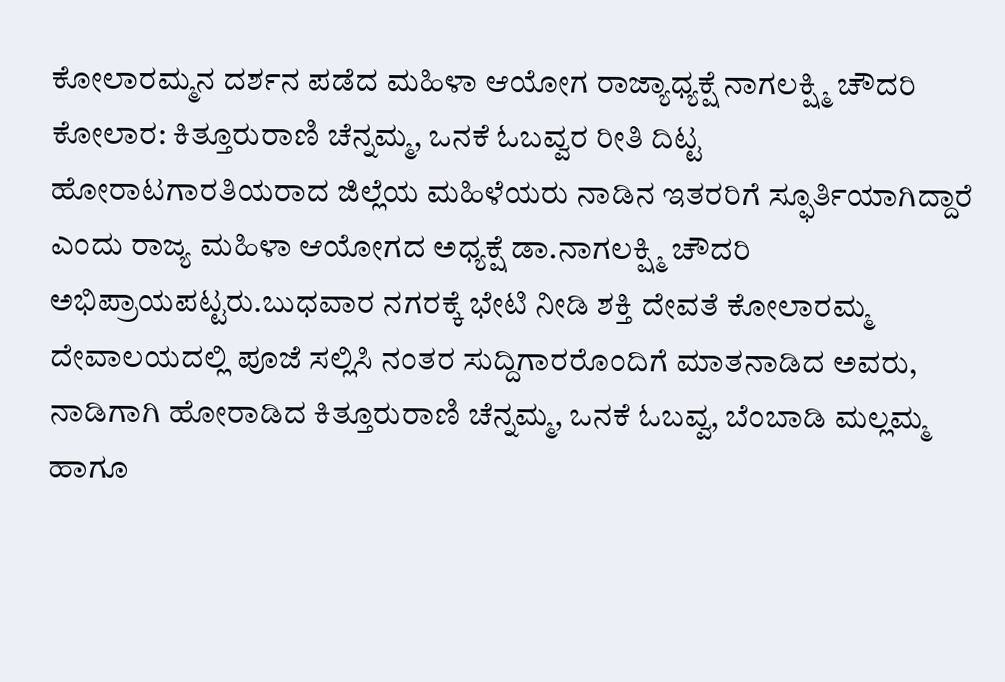ಕೋಲಾರಮ್ಮನ ದರ್ಶನ ಪಡೆದ ಮಹಿಳಾ ಆಯೋಗ ರಾಜ್ಯಾಧ್ಯಕ್ಷೆ ನಾಗಲಕ್ಷ್ಮಿ ಚೌದರಿ
ಕೋಲಾರ: ಕಿತ್ತೂರುರಾಣಿ ಚೆನ್ನಮ್ಮ, ಒನಕೆ ಓಬವ್ವರ ರೀತಿ ದಿಟ್ಟ ಹೋರಾಟಗಾರತಿಯರಾದ ಜಿಲ್ಲೆಯ ಮಹಿಳೆಯರು ನಾಡಿನ ಇತರರಿಗೆ ಸ್ಫೂರ್ತಿಯಾಗಿದ್ದಾರೆ ಎಂದು ರಾಜ್ಯ ಮಹಿಳಾ ಆಯೋಗದ ಅಧ್ಯಕ್ಷೆ ಡಾ.ನಾಗಲಕ್ಷ್ಮಿ ಚೌದರಿ ಅಭಿಪ್ರಾಯಪಟ್ಟರು.ಬುಧವಾರ ನಗರಕ್ಕೆ ಭೇಟಿ ನೀಡಿ ಶಕ್ತಿ ದೇವತೆ ಕೋಲಾರಮ್ಮ ದೇವಾಲಯದಲ್ಲಿ ಪೂಜೆ ಸಲ್ಲಿಸಿ ನಂತರ ಸುದ್ದಿಗಾರರೊಂದಿಗೆ ಮಾತನಾಡಿದ ಅವರು, ನಾಡಿಗಾಗಿ ಹೋರಾಡಿದ ಕಿತ್ತೂರುರಾಣಿ ಚೆನ್ನಮ್ಮ, ಒನಕೆ ಓಬವ್ವ, ಬೆಂಬಾಡಿ ಮಲ್ಲಮ್ಮ ಹಾಗೂ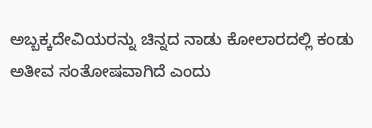ಅಬ್ಬಕ್ಕದೇವಿಯರನ್ನು ಚಿನ್ನದ ನಾಡು ಕೋಲಾರದಲ್ಲಿ ಕಂಡು ಅತೀವ ಸಂತೋಷವಾಗಿದೆ ಎಂದು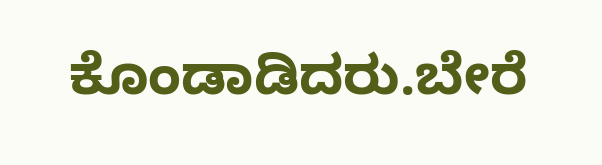ಕೊಂಡಾಡಿದರು.ಬೇರೆ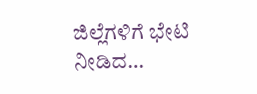ಜಿಲ್ಲೆಗಳಿಗೆ ಭೇಟಿ ನೀಡಿದ…